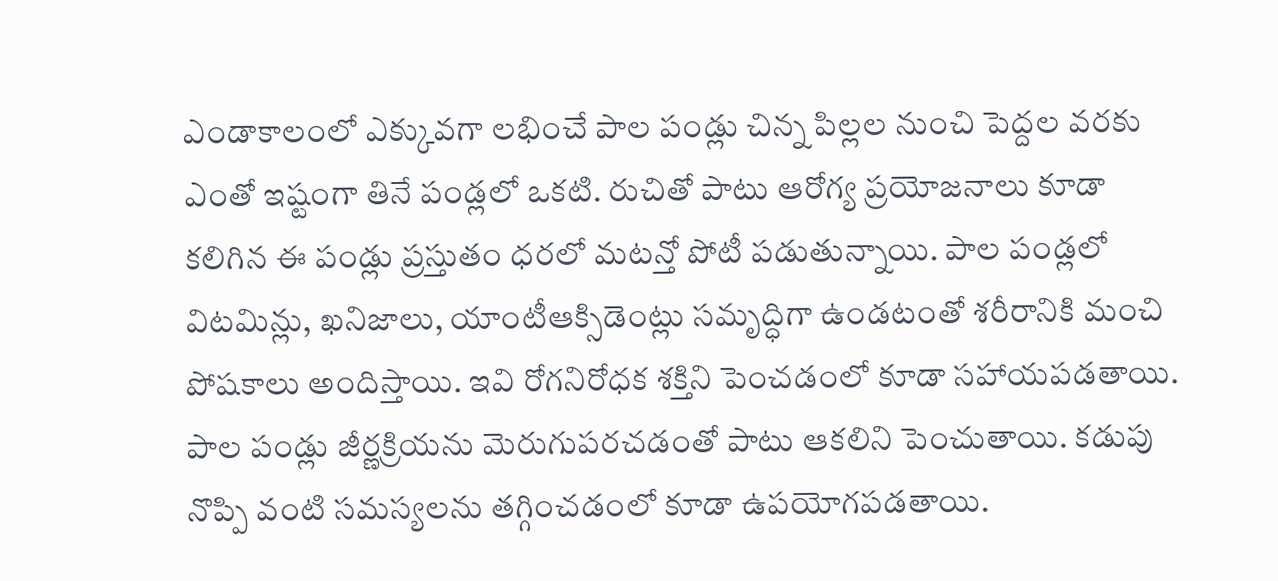ఎండాకాలంలో ఎక్కువగా లభించే పాల పండ్లు చిన్న పిల్లల నుంచి పెద్దల వరకు ఎంతో ఇష్టంగా తినే పండ్లలో ఒకటి. రుచితో పాటు ఆరోగ్య ప్రయోజనాలు కూడా కలిగిన ఈ పండ్లు ప్రస్తుతం ధరలో మటన్తో పోటీ పడుతున్నాయి. పాల పండ్లలో విటమిన్లు, ఖనిజాలు, యాంటీఆక్సిడెంట్లు సమృద్ధిగా ఉండటంతో శరీరానికి మంచి పోషకాలు అందిస్తాయి. ఇవి రోగనిరోధక శక్తిని పెంచడంలో కూడా సహాయపడతాయి.
పాల పండ్లు జీర్ణక్రియను మెరుగుపరచడంతో పాటు ఆకలిని పెంచుతాయి. కడుపు నొప్పి వంటి సమస్యలను తగ్గించడంలో కూడా ఉపయోగపడతాయి.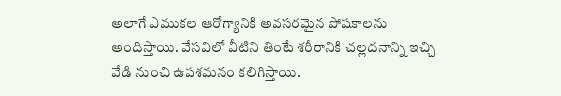అలాగే ఎముకల ఆరోగ్యానికి అవసరమైన పోషకాలను అందిస్తాయి. వేసవిలో వీటిని తింటే శరీరానికి చల్లదనాన్ని ఇచ్చి వేడి నుంచి ఉపశమనం కలిగిస్తాయి.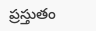ప్రస్తుతం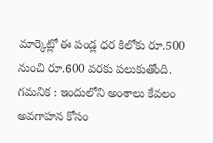మార్కెట్లో ఈ పండ్ల ధర కిలోకు రూ.500 నుంచి రూ.600 వరకు పలుకుతోంది.
గమనిక : ఇందులోని అంశాలు కేవలం అవగాహన కోసం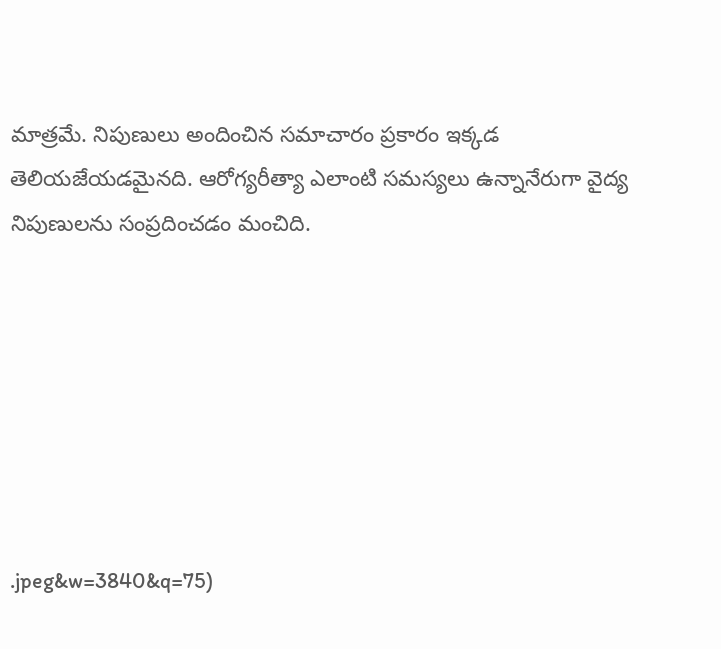మాత్రమే. నిపుణులు అందించిన సమాచారం ప్రకారం ఇక్కడ తెలియజేయడమైనది. ఆరోగ్యరీత్యా ఎలాంటి సమస్యలు ఉన్నానేరుగా వైద్య నిపుణులను సంప్రదించడం మంచిది.







.jpeg&w=3840&q=75)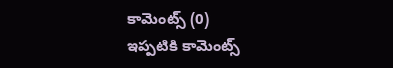కామెంట్స్ (0)
ఇప్పటికి కామెంట్స్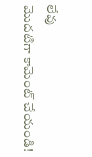లేవు
మొదటిగా కామెంట్ చేయండి!